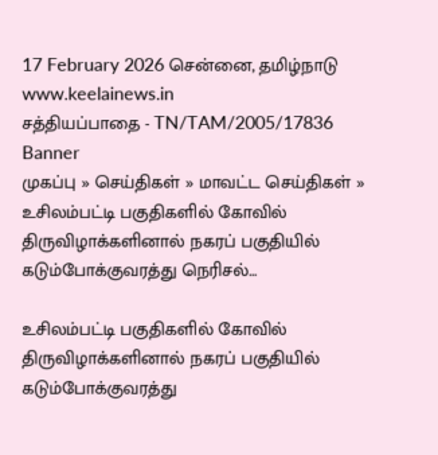17 February 2026 சென்னை, தமிழ்நாடு
www.keelainews.in
சத்தியப்பாதை - TN/TAM/2005/17836
Banner
முகப்பு » செய்திகள் » மாவட்ட செய்திகள் » உசிலம்பட்டி பகுதிகளில் கோவில் திருவிழாக்களினால் நகரப் பகுதியில் கடும்போக்குவரத்து நெரிசல்…

உசிலம்பட்டி பகுதிகளில் கோவில் திருவிழாக்களினால் நகரப் பகுதியில் கடும்போக்குவரத்து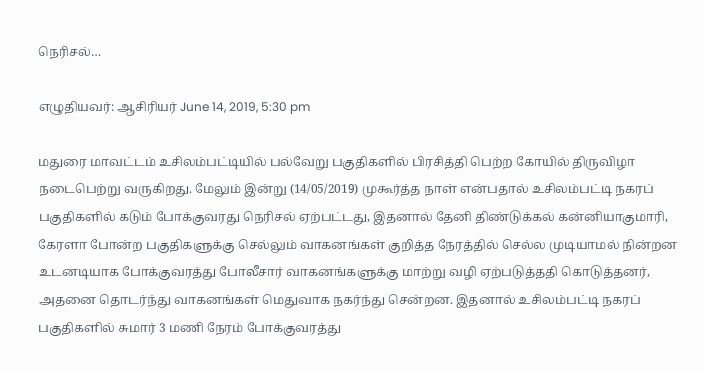நெரிசல்…

எழுதியவர்: ஆசிரியர் June 14, 2019, 5:30 pm

மதுரை மாவட்டம் உசிலம்பட்டியில் பல்வேறு பகுதிகளில் பிரசித்தி பெற்ற கோயில் திருவிழா நடைபெற்று வருகிறது. மேலும் இன்று (14/05/2019) முகூர்த்த நாள் என்பதால் உசிலம்பட்டி நகரப் பகுதிகளில் கடும் போக்குவரது நெரிசல் ஏற்பட்டது, இதனால் தேனி திண்டுக்கல் கன்னியாகுமாரி, கேரளா போன்ற பகுதிகளுக்கு செல்லும் வாகனங்கள் குறித்த நேரத்தில் செல்ல முடியாமல் நின்றன உடனடியாக போக்குவரத்து போலீசார் வாகனங்களுக்கு மாற்று வழி ஏற்படுத்ததி கொடுத்தனர், அதனை தொடர்ந்து வாகனங்கள் மெதுவாக நகர்ந்து சென்றன. இதனால் உசிலம்பட்டி நகரப் பகுதிகளில் சுமார் 3 மணி நேரம் போக்குவரத்து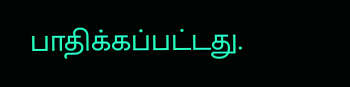பாதிக்கப்பட்டது.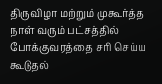திருவிழா மற்றும் முகூர்த்த நாள் வரும் பட்சத்தில் போக்குவரத்தை சரி செய்ய கூடுதல்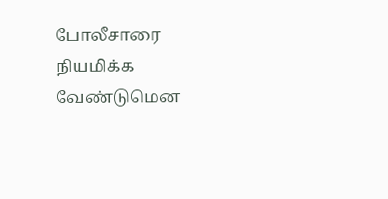போலீசாரை நியமிக்க வேண்டுமென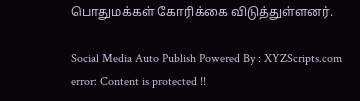பொதுமக்கள் கோரிக்கை விடுத்துள்ளனர்.

Social Media Auto Publish Powered By : XYZScripts.com
error: Content is protected !!